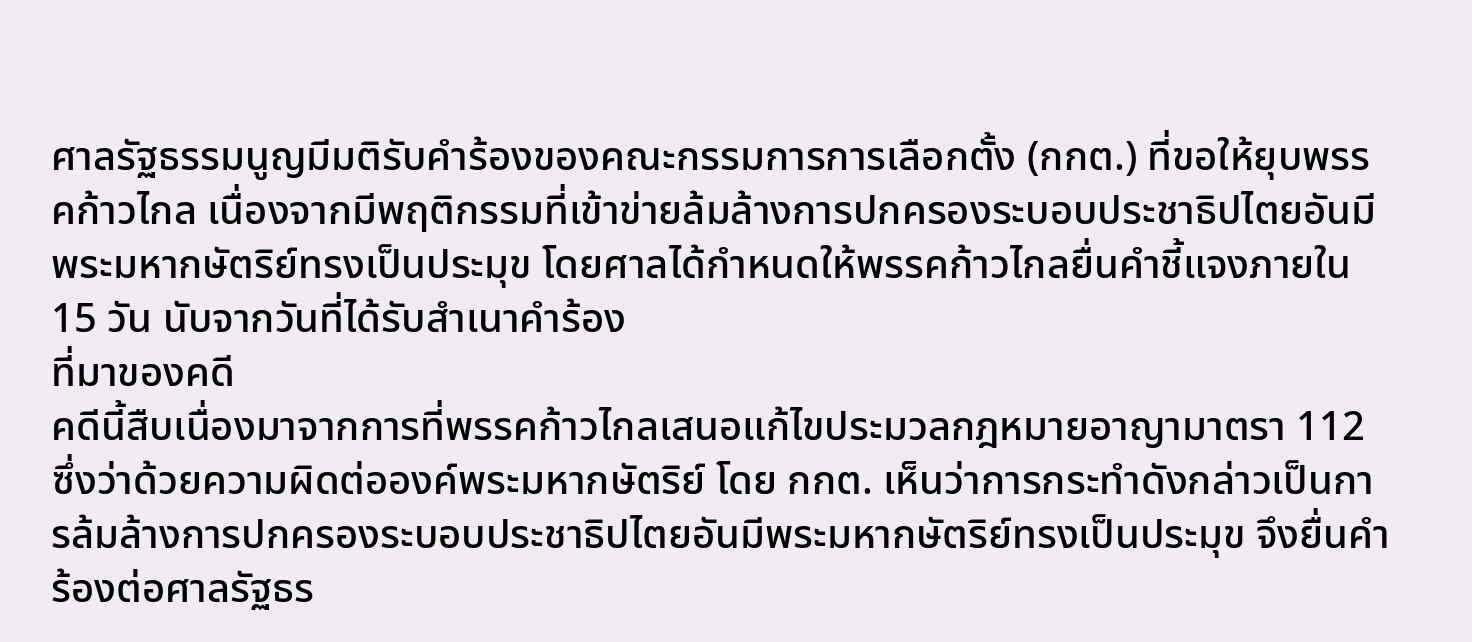ศาลรัฐธรรมนูญมีมติรับคำร้องของคณะกรรมการการเลือกตั้ง (กกต.) ที่ขอให้ยุบพรรคก้าวไกล เนื่องจากมีพฤติกรรมที่เข้าข่ายล้มล้างการปกครองระบอบประชาธิปไตยอันมีพระมหากษัตริย์ทรงเป็นประมุข โดยศาลได้กำหนดให้พรรคก้าวไกลยื่นคำชี้แจงภายใน 15 วัน นับจากวันที่ได้รับสำเนาคำร้อง
ที่มาของคดี
คดีนี้สืบเนื่องมาจากการที่พรรคก้าวไกลเสนอแก้ไขประมวลกฎหมายอาญามาตรา 112 ซึ่งว่าด้วยความผิดต่อองค์พระมหากษัตริย์ โดย กกต. เห็นว่าการกระทำดังกล่าวเป็นการล้มล้างการปกครองระบอบประชาธิปไตยอันมีพระมหากษัตริย์ทรงเป็นประมุข จึงยื่นคำร้องต่อศาลรัฐธร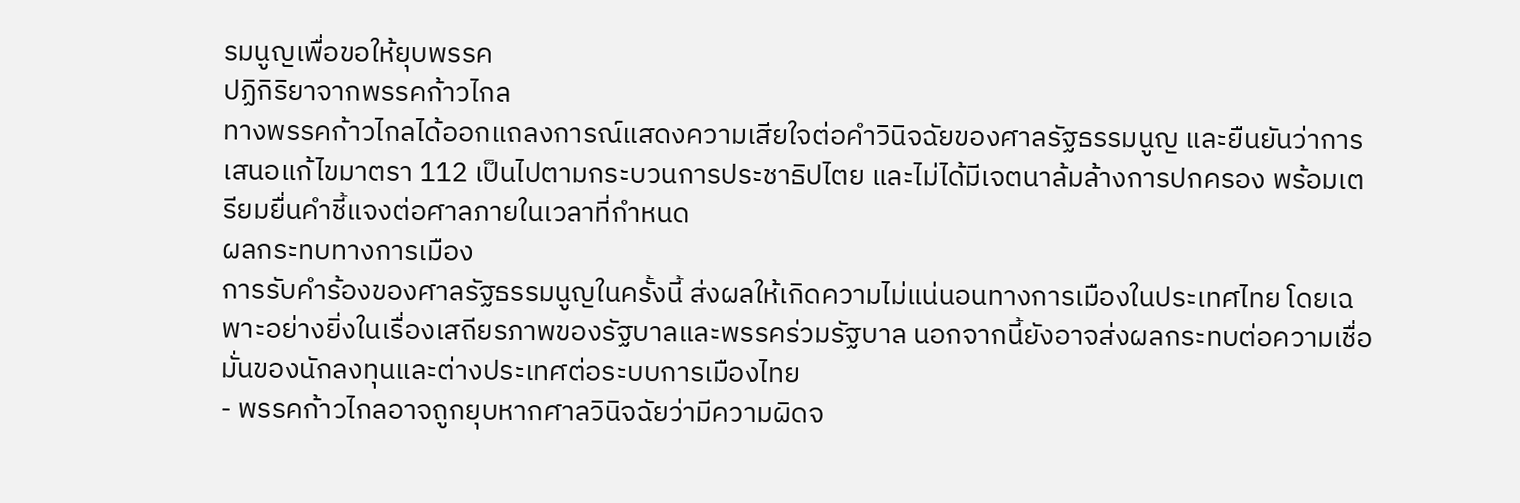รมนูญเพื่อขอให้ยุบพรรค
ปฏิกิริยาจากพรรคก้าวไกล
ทางพรรคก้าวไกลได้ออกแถลงการณ์แสดงความเสียใจต่อคำวินิจฉัยของศาลรัฐธรรมนูญ และยืนยันว่าการเสนอแก้ไขมาตรา 112 เป็นไปตามกระบวนการประชาธิปไตย และไม่ได้มีเจตนาล้มล้างการปกครอง พร้อมเตรียมยื่นคำชี้แจงต่อศาลภายในเวลาที่กำหนด
ผลกระทบทางการเมือง
การรับคำร้องของศาลรัฐธรรมนูญในครั้งนี้ ส่งผลให้เกิดความไม่แน่นอนทางการเมืองในประเทศไทย โดยเฉพาะอย่างยิ่งในเรื่องเสถียรภาพของรัฐบาลและพรรคร่วมรัฐบาล นอกจากนี้ยังอาจส่งผลกระทบต่อความเชื่อมั่นของนักลงทุนและต่างประเทศต่อระบบการเมืองไทย
- พรรคก้าวไกลอาจถูกยุบหากศาลวินิจฉัยว่ามีความผิดจ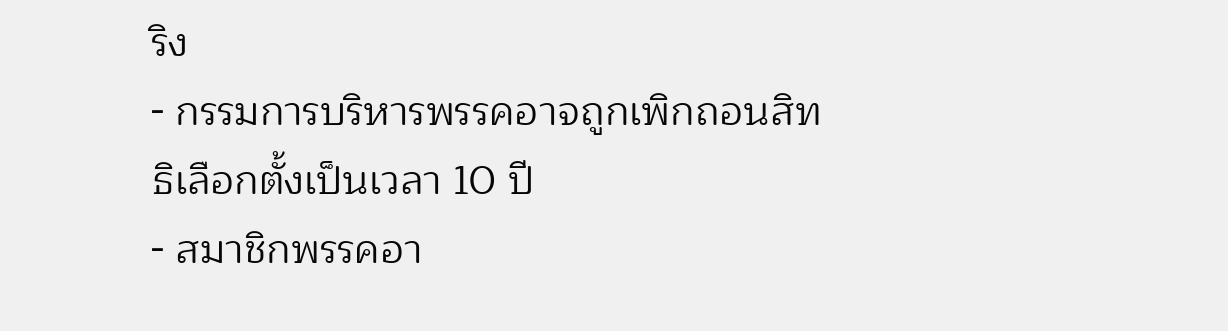ริง
- กรรมการบริหารพรรคอาจถูกเพิกถอนสิทธิเลือกตั้งเป็นเวลา 10 ปี
- สมาชิกพรรคอา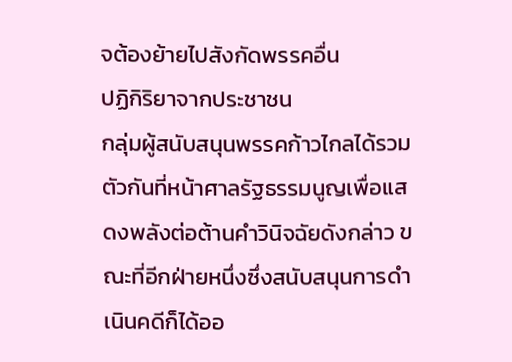จต้องย้ายไปสังกัดพรรคอื่น
ปฏิกิริยาจากประชาชน
กลุ่มผู้สนับสนุนพรรคก้าวไกลได้รวมตัวกันที่หน้าศาลรัฐธรรมนูญเพื่อแสดงพลังต่อต้านคำวินิจฉัยดังกล่าว ขณะที่อีกฝ่ายหนึ่งซึ่งสนับสนุนการดำเนินคดีก็ได้ออ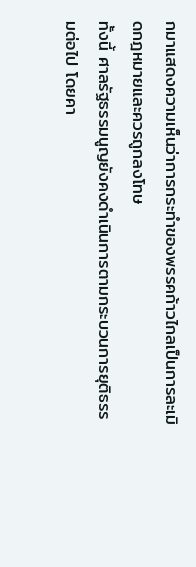กมาแสดงความเห็นว่าการกระทำของพรรคก้าวไกลเป็นการละเมิดกฎหมายและควรถูกลงโทษ
ทั้งนี้ ศาลรัฐธรรมนูญยังคงดำเนินการตามกระบวนการยุติธรรมต่อไป โดยคา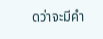ดว่าจะมีคำ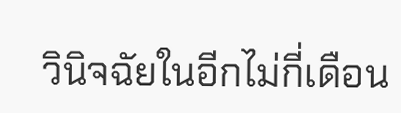วินิจฉัยในอีกไม่กี่เดือน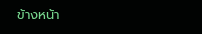ข้างหน้า